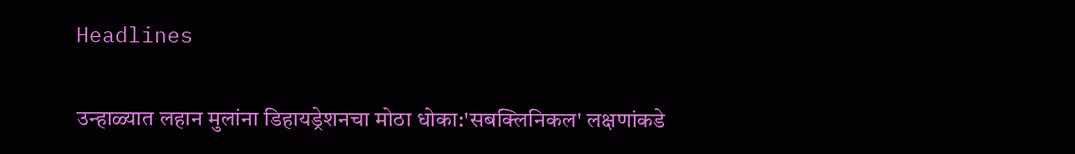Headlines

उन्हाळ्यात लहान मुलांना डिहायड्रेशनचा मोठा धोका:'सबक्लिनिकल' लक्षणांकडे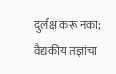दुर्लक्ष करू नका; वैद्यकीय तज्ञांचा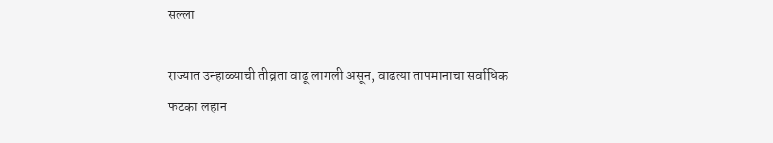सल्ला

राज्यात उन्हाळ्याची तीव्रता वाढू लागली असून, वाढत्या तापमानाचा सर्वाधिक फटका लहान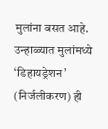मुलांना बसत आहे. उन्हाळ्यात मुलांमध्ये ‘डिहायड्रेशन’ (निर्जलीकरण) ही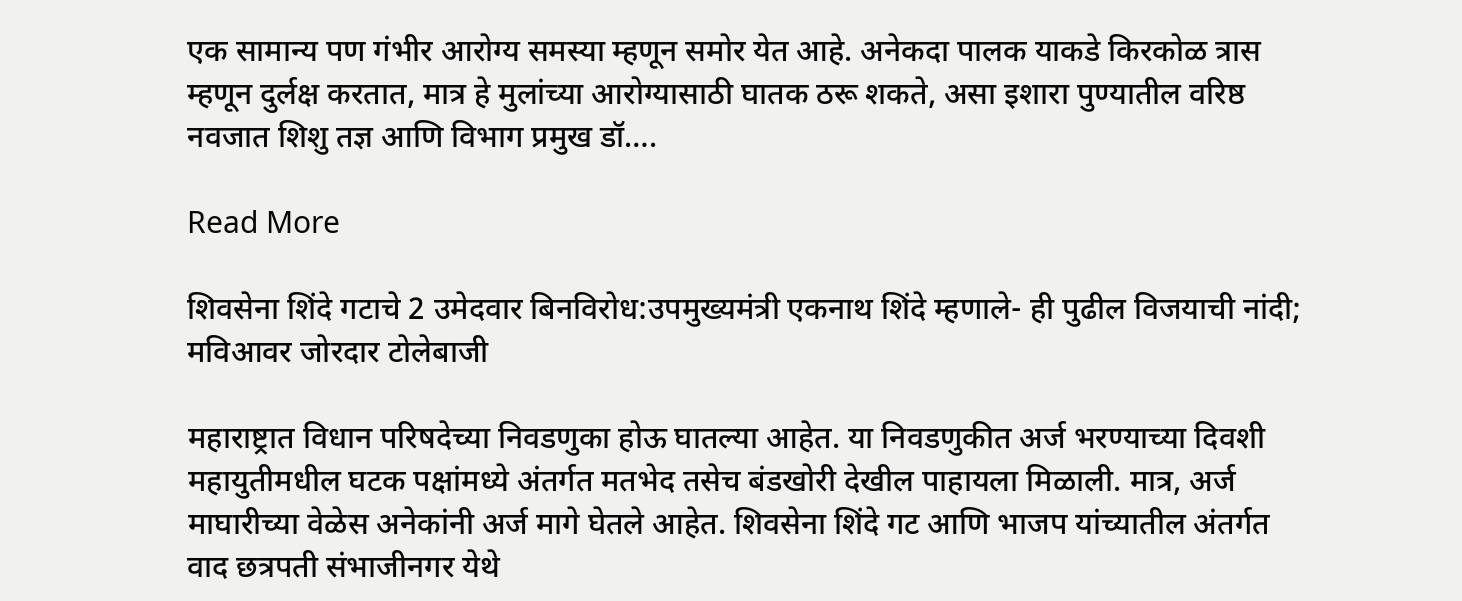एक सामान्य पण गंभीर आरोग्य समस्या म्हणून समोर येत आहे. अनेकदा पालक याकडे किरकोळ त्रास म्हणून दुर्लक्ष करतात, मात्र हे मुलांच्या आरोग्यासाठी घातक ठरू शकते, असा इशारा पुण्यातील वरिष्ठ नवजात शिशु तज्ञ आणि विभाग प्रमुख डॉ….

Read More

शिवसेना शिंदे गटाचे 2 उमेदवार बिनविरोध:उपमुख्यमंत्री एकनाथ शिंदे म्हणाले- ही पुढील विजयाची नांदी; मविआवर जोरदार टोलेबाजी

महाराष्ट्रात विधान परिषदेच्या निवडणुका होऊ घातल्या आहेत. या निवडणुकीत अर्ज भरण्याच्या दिवशी महायुतीमधील घटक पक्षांमध्ये अंतर्गत मतभेद तसेच बंडखोरी देखील पाहायला मिळाली. मात्र, अर्ज माघारीच्या वेळेस अनेकांनी अर्ज मागे घेतले आहेत. शिवसेना शिंदे गट आणि भाजप यांच्यातील अंतर्गत वाद छत्रपती संभाजीनगर येथे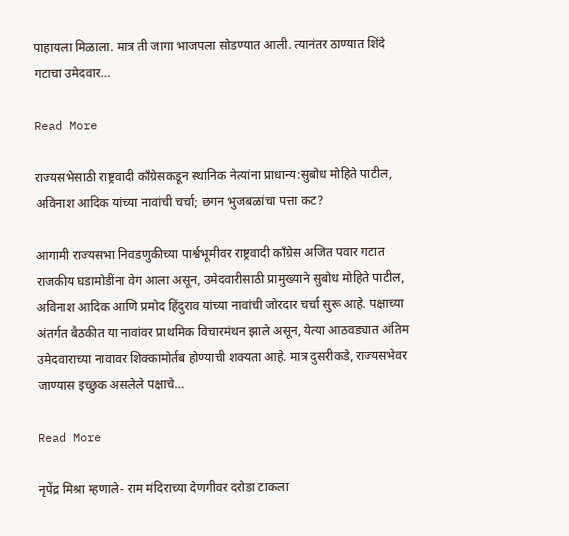पाहायला मिळाला. मात्र ती जागा भाजपला सोडण्यात आली. त्यानंतर ठाण्यात शिंदे गटाचा उमेदवार…

Read More

राज्यसभेसाठी राष्ट्रवादी कॉंग्रेसकडून स्थानिक नेत्यांना प्राधान्य:सुबोध मोहिते पाटील, अविनाश आदिक यांच्या नावांची चर्चा; छगन भुजबळांचा पत्ता कट?

आगामी राज्यसभा निवडणुकीच्या पार्श्वभूमीवर राष्ट्रवादी काँग्रेस अजित पवार गटात राजकीय घडामोडींना वेग आला असून, उमेदवारीसाठी प्रामुख्याने सुबोध मोहिते पाटील, अविनाश आदिक आणि प्रमोद हिंदुराव यांच्या नावांची जोरदार चर्चा सुरू आहे. पक्षाच्या अंतर्गत बैठकीत या नावांवर प्राथमिक विचारमंथन झाले असून, येत्या आठवड्यात अंतिम उमेदवाराच्या नावावर शिक्कामोर्तब होण्याची शक्यता आहे. मात्र दुसरीकडे, राज्यसभेवर जाण्यास इच्छुक असलेले पक्षाचे…

Read More

नृपेंद्र मिश्रा म्हणाले- राम मंदिराच्या देणगीवर दरोडा टाकला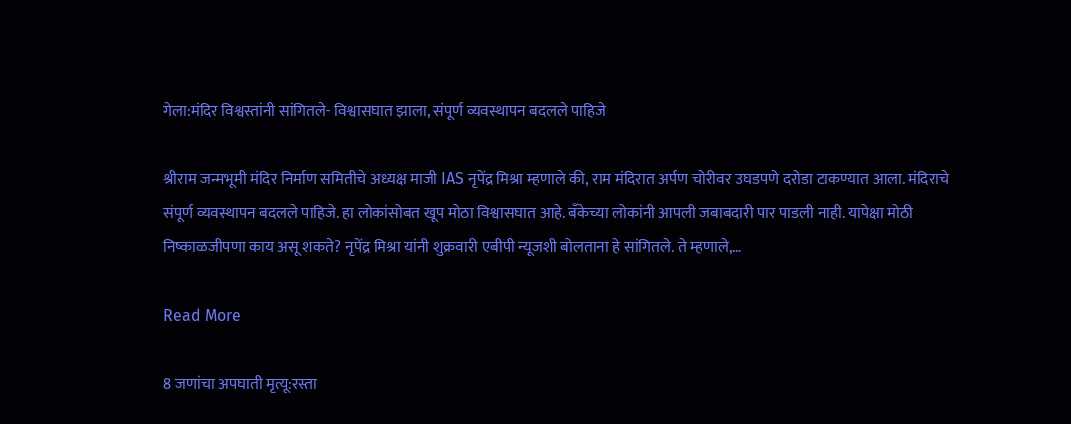गेला:मंदिर विश्वस्तांनी सांगितले- विश्वासघात झाला, संपूर्ण व्यवस्थापन बदलले पाहिजे

श्रीराम जन्मभूमी मंदिर निर्माण समितीचे अध्यक्ष माजी IAS नृपेंद्र मिश्रा म्हणाले की, राम मंदिरात अर्पण चोरीवर उघडपणे दरोडा टाकण्यात आला. मंदिराचे संपूर्ण व्यवस्थापन बदलले पाहिजे. हा लोकांसोबत खूप मोठा विश्वासघात आहे. बँकेच्या लोकांनी आपली जबाबदारी पार पाडली नाही. यापेक्षा मोठी निष्काळजीपणा काय असू शकते? नृपेंद्र मिश्रा यांनी शुक्रवारी एबीपी न्यूजशी बोलताना हे सांगितले. ते म्हणाले,…

Read More

8 जणांचा अपघाती मृत्यू:रस्ता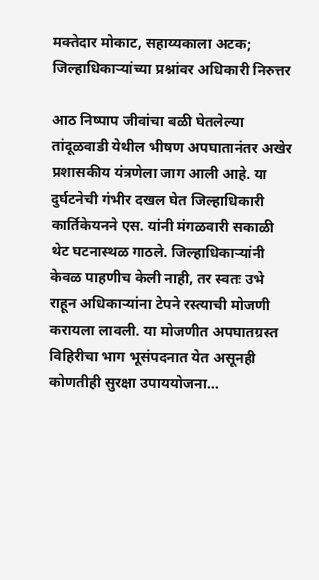मक्तेदार मोकाट, सहाय्यकाला अटक; जिल्हाधिकाऱ्यांच्या प्रश्नांवर अधिकारी निरुत्तर

आठ निष्पाप जीवांचा बळी घेतलेल्या तांदूळवाडी येथील भीषण अपघातानंतर अखेर प्रशासकीय यंत्रणेला जाग आली आहे. या दुर्घटनेची गंभीर दखल घेत जिल्हाधिकारी कार्तिकेयनने एस. यांनी मंगळवारी सकाळी थेट घटनास्थळ गाठले. जिल्हाधिकाऱ्यांनी केवळ पाहणीच केली नाही, तर स्वतः उभे राहून अधिकाऱ्यांना टेपने रस्त्याची मोजणी करायला लावली. या मोजणीत अपघातग्रस्त विहिरीचा भाग भूसंपदनात येत असूनही कोणतीही सुरक्षा उपाययोजना…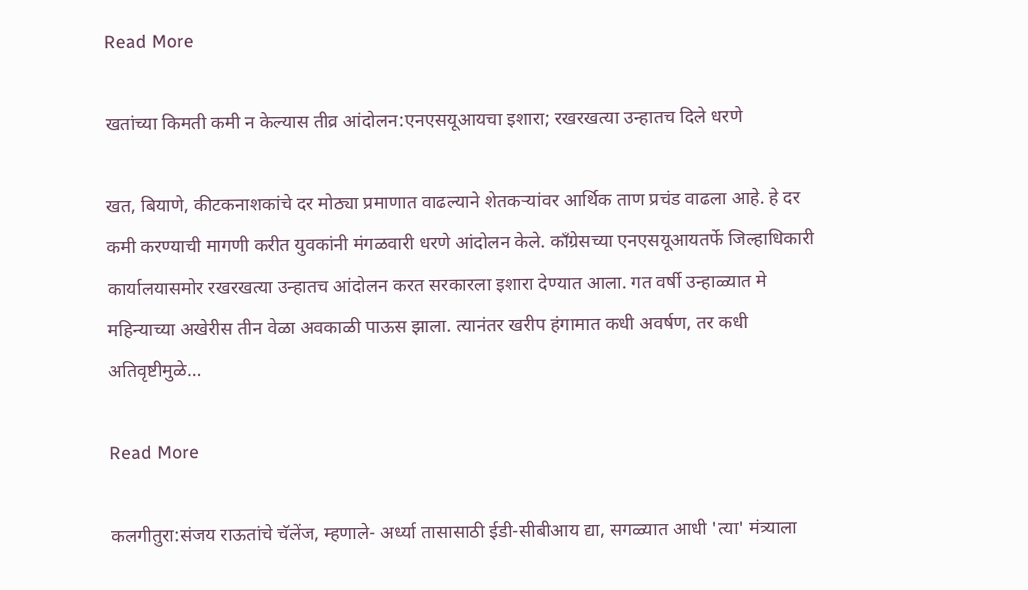Read More

खतांच्या किमती कमी न केल्यास तीव्र आंदोलन:एनएसयूआयचा इशारा; रखरखत्या उन्हातच दिले धरणे

खत, बियाणे, कीटकनाशकांचे दर मोठ्या प्रमाणात वाढल्याने शेतकऱ्यांवर आर्थिक ताण प्रचंड वाढला आहे. हे दर कमी करण्याची मागणी करीत युवकांनी मंगळवारी धरणे आंदोलन केले. काँग्रेसच्या एनएसयूआयतर्फे जिल्हाधिकारी कार्यालयासमोर रखरखत्या उन्हातच आंदोलन करत सरकारला इशारा देण्यात आला. गत वर्षी उन्हाळ्यात मे महिन्याच्या अखेरीस तीन वेळा अवकाळी पाऊस झाला. त्यानंतर खरीप हंगामात कधी अवर्षण, तर कधी अतिवृष्टीमुळे…

Read More

कलगीतुरा:संजय राऊतांचे चॅलेंज, म्हणाले- अर्ध्या तासासाठी ईडी-सीबीआय द्या, सगळ्यात आधी 'त्या' मंत्र्याला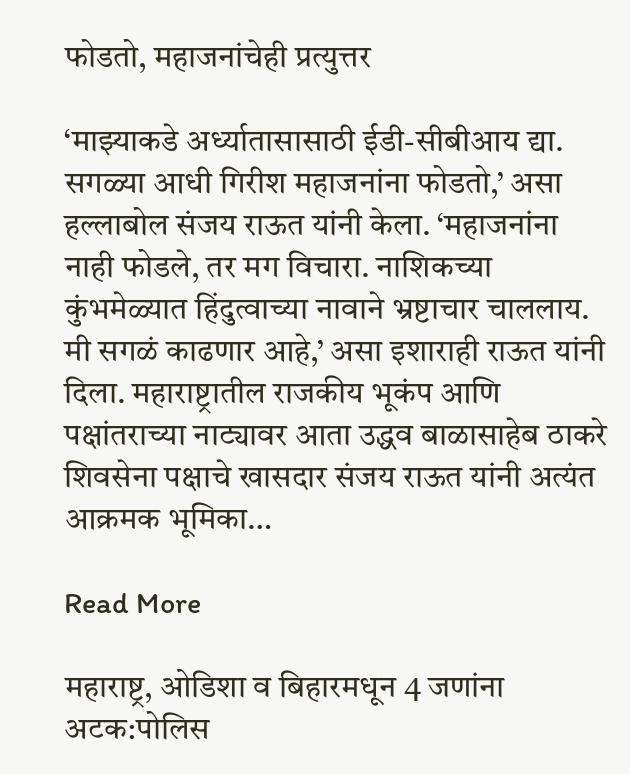फोडतो, महाजनांचेही प्रत्युत्तर

‘माझ्याकडे अर्ध्यातासासाठी ईडी-सीबीआय द्या. सगळ्या आधी गिरीश महाजनांना फोडतो,’ असा हल्लाबोल संजय राऊत यांनी केला. ‘महाजनांना नाही फोडले, तर मग विचारा. नाशिकच्या कुंभमेळ्यात हिंदुत्वाच्या नावाने भ्रष्टाचार चाललाय. मी सगळं काढणार आहे,’ असा इशाराही राऊत यांनी दिला. महाराष्ट्रातील राजकीय भूकंप आणि पक्षांतराच्या नाट्यावर आता उद्धव बाळासाहेब ठाकरे शिवसेना पक्षाचे खासदार संजय राऊत यांनी अत्यंत आक्रमक भूमिका…

Read More

महाराष्ट्र, ओडिशा व बिहारमधून 4 जणांना अटक:पोलिस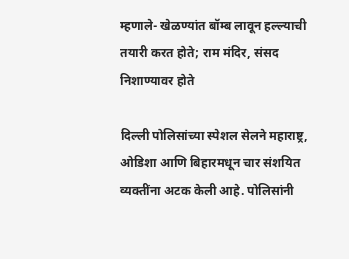म्हणाले- खेळण्यांत बॉम्ब लावून हल्ल्याची तयारी करत होते; राम मंदिर, संसद निशाण्यावर होते

दिल्ली पोलिसांच्या स्पेशल सेलने महाराष्ट्र, ओडिशा आणि बिहारमधून चार संशयित व्यक्तींना अटक केली आहे. पोलिसांनी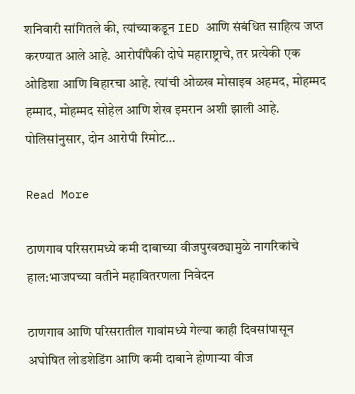शनिवारी सांगितले की, त्यांच्याकडून IED आणि संबंधित साहित्य जप्त करण्यात आले आहे. आरोपींपैकी दोघे महाराष्ट्राचे, तर प्रत्येकी एक ओडिशा आणि बिहारचा आहे. त्यांची ओळख मोसाइब अहमद, मोहम्मद हम्माद, मोहम्मद सोहेल आणि शेख इमरान अशी झाली आहे. पोलिसांनुसार, दोन आरोपी रिमोट…

Read More

ठाणगाव परिसरामध्ये कमी दाबाच्या वीजपुरवठ्यामुळे नागरिकांचे हाल:भाजपच्या वतीने महावितरणला निवेदन

ठाणगाव आणि परिसरातील गावांमध्ये गेल्या काही दिवसांपासून अघोषित लोडशेडिंग आणि कमी दाबाने होणाऱ्या वीज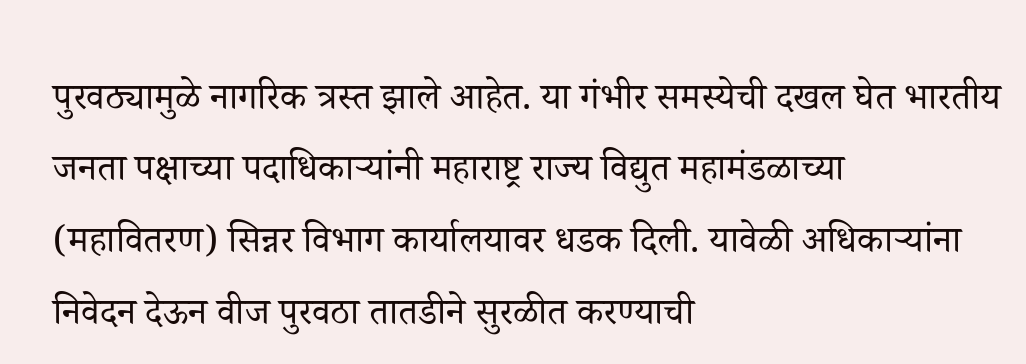पुरवठ्यामुळे नागरिक त्रस्त झाले आहेत. या गंभीर समस्येची दखल घेत भारतीय जनता पक्षाच्या पदाधिकाऱ्यांनी महाराष्ट्र राज्य विद्युत महामंडळाच्या (महावितरण) सिन्नर विभाग कार्यालयावर धडक दिली. यावेळी अधिकाऱ्यांना निवेदन देऊन वीज पुरवठा तातडीने सुरळीत करण्याची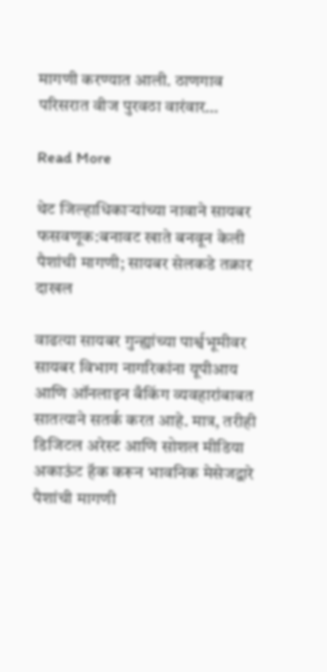मागणी करण्यात आली. ठाणगाव परिसरात वीज पुरवठा वारंवार…

Read More

थेट जिल्हाधिकाऱ्यांच्या नावाने सायबर फसवणूक:बनावट खाते बनवून केली पैशांची मागणी; सायबर सेलकडे तक्रार दाखल

वाढत्या सायबर गुन्ह्यांच्या पार्श्वभूमीवर सायबर विभाग नागरिकांना यूपीआय आणि ऑनलाइन बँकिंग व्यवहारांबाबत सातत्याने सतर्क करत आहे. मात्र, तरीही डिजिटल अरेस्ट आणि सोशल मीडिया अकाऊंट हॅक करून भावनिक मेसेजद्वारे पैशांची मागणी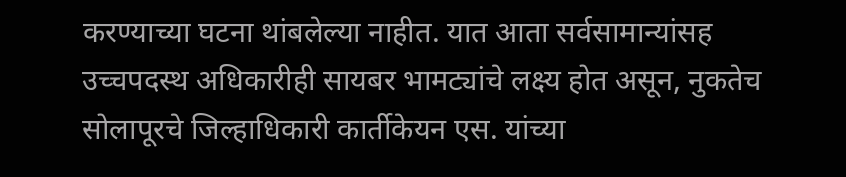करण्याच्या घटना थांबलेल्या नाहीत. यात आता सर्वसामान्यांसह उच्चपदस्थ अधिकारीही सायबर भामट्यांचे लक्ष्य होत असून, नुकतेच सोलापूरचे जिल्हाधिकारी कार्तीकेयन एस. यांच्या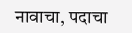नावाचा, पदाचा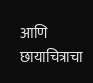आणि छायाचित्राचा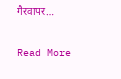गैरवापर…

Read More